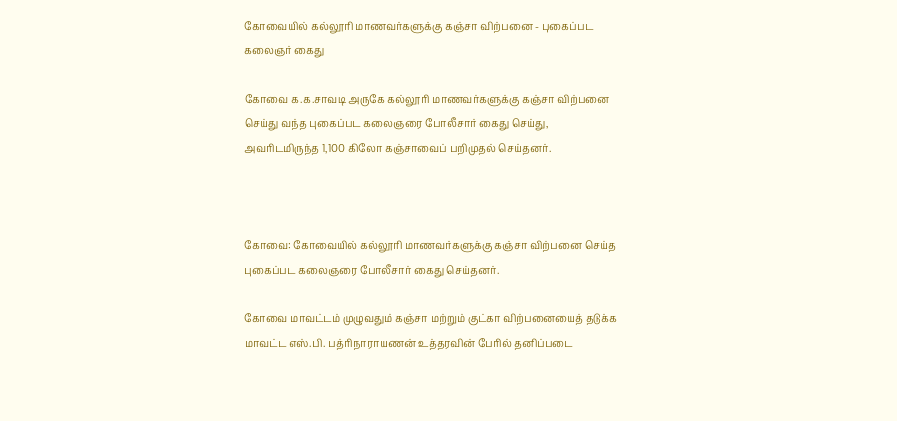கோவையில் கல்லூரி மாணவர்களுக்கு கஞ்சா விற்பனை - புகைப்பட கலைஞர் கைது

கோவை க.க.சாவடி அருகே கல்லூரி மாணவர்களுக்கு கஞ்சா விற்பனை செய்து வந்த புகைப்பட கலைஞரை போலீசார் கைது செய்து, அவரிடமிருந்த 1,100 கிலோ கஞ்சாவைப் பறிமுதல் செய்தனர்.



கோவை: கோவையில் கல்லூரி மாணவர்களுக்கு கஞ்சா விற்பனை செய்த புகைப்பட கலைஞரை போலீசார் கைது செய்தனர்.

கோவை மாவட்டம் முழுவதும் கஞ்சா மற்றும் குட்கா விற்பனையைத் தடுக்க மாவட்ட எஸ்.பி. பத்ரிநாராயணன் உத்தரவின் பேரில் தனிப்படை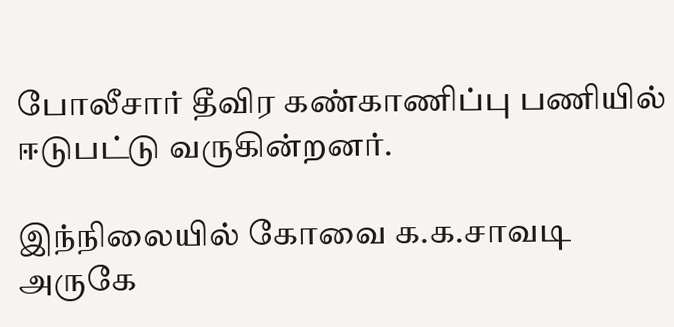போலீசார் தீவிர கண்காணிப்பு பணியில் ஈடுபட்டு வருகின்றனர்.

இந்நிலையில் கோவை க.க.சாவடி அருகே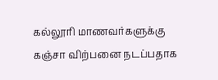கல்லூரி மாணவர்களுக்கு கஞ்சா விற்பனை நடப்பதாக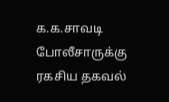க.க.சாவடி போலீசாருக்கு ரகசிய தகவல்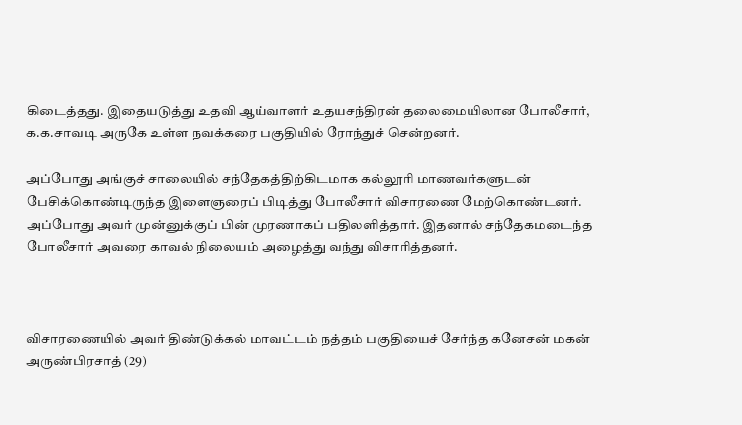கிடைத்தது. இதையடுத்து உதவி ஆய்வாளர் உதயசந்திரன் தலைமையிலான போலீசார், க.க.சாவடி அருகே உள்ள நவக்கரை பகுதியில் ரோந்துச் சென்றனர்.

அப்போது அங்குச் சாலையில் சந்தேகத்திற்கிடமாக கல்லூரி மாணவர்களுடன் பேசிக்கொண்டிருந்த இளைஞரைப் பிடித்து போலீசார் விசாரணை மேற்கொண்டனர். அப்போது அவர் முன்னுக்குப் பின் முரணாகப் பதிலளித்தார். இதனால் சந்தேகமடைந்த போலீசார் அவரை காவல் நிலையம் அழைத்து வந்து விசாரித்தனர்.



விசாரணையில் அவர் திண்டுக்கல் மாவட்டம் நத்தம் பகுதியைச் சேர்ந்த கனேசன் மகன் அருண்பிரசாத் (29)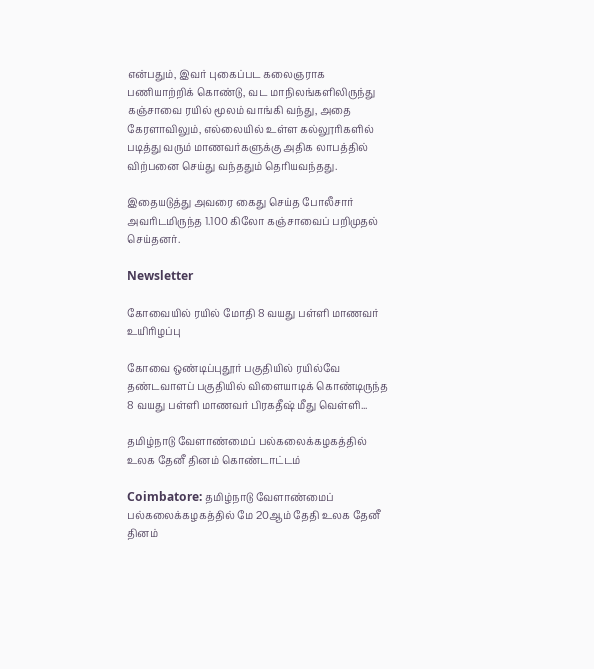என்பதும், இவர் புகைப்பட கலைஞராக பணியாற்றிக் கொண்டு, வட மாநிலங்களிலிருந்து கஞ்சாவை ரயில் மூலம் வாங்கி வந்து, அதை கேரளாவிலும், எல்லையில் உள்ள கல்லூரிகளில் படித்து வரும் மாணவர்களுக்கு அதிக லாபத்தில் விற்பனை செய்து வந்ததும் தெரியவந்தது.

இதையடுத்து அவரை கைது செய்த போலீசார் அவரிடமிருந்த 1.100 கிலோ கஞ்சாவைப் பறிமுதல் செய்தனர்.

Newsletter

கோவையில் ரயில் மோதி 8 வயது பள்ளி மாணவர் உயிரிழப்பு

கோவை ஒண்டிப்புதூர் பகுதியில் ரயில்வே தண்டவாளப் பகுதியில் விளையாடிக் கொண்டிருந்த 8 வயது பள்ளி மாணவர் பிரகதீஷ் மீது வெள்ளி...

தமிழ்நாடு வேளாண்மைப் பல்கலைக்கழகத்தில் உலக தேனீ தினம் கொண்டாட்டம்

Coimbatore: தமிழ்நாடு வேளாண்மைப் பல்கலைக்கழகத்தில் மே 20ஆம் தேதி உலக தேனீ தினம்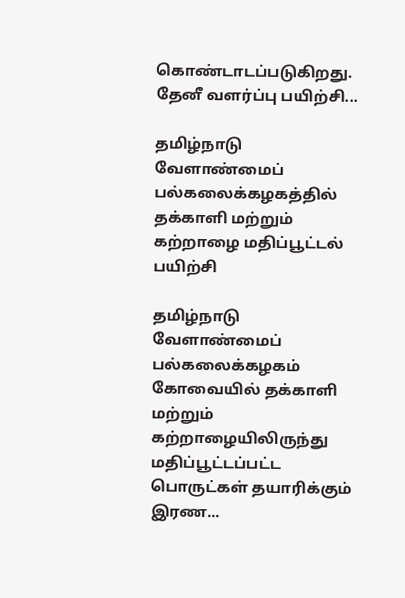கொண்டாடப்படுகிறது. தேனீ வளர்ப்பு பயிற்சி...

தமிழ்நாடு வேளாண்மைப் பல்கலைக்கழகத்தில் தக்காளி மற்றும் கற்றாழை மதிப்பூட்டல் பயிற்சி

தமிழ்நாடு வேளாண்மைப் பல்கலைக்கழகம் கோவையில் தக்காளி மற்றும் கற்றாழையிலிருந்து மதிப்பூட்டப்பட்ட பொருட்கள் தயாரிக்கும் இரண...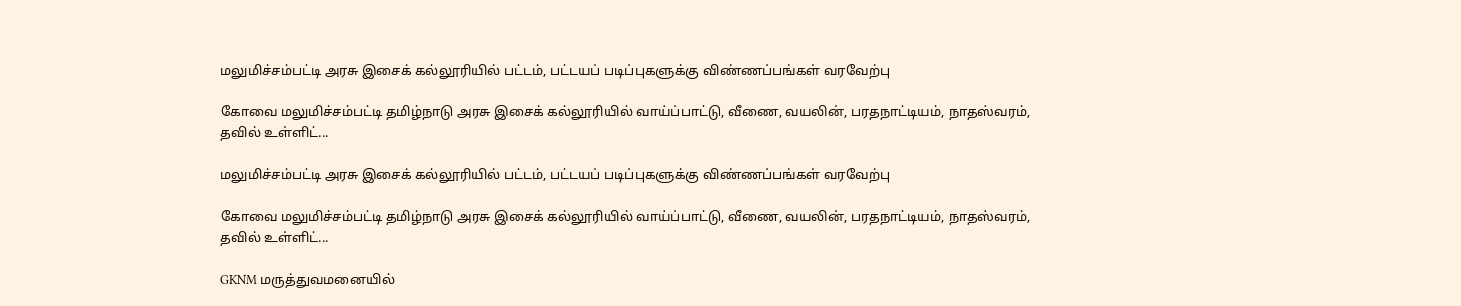மலுமிச்சம்பட்டி அரசு இசைக் கல்லூரியில் பட்டம், பட்டயப் படிப்புகளுக்கு விண்ணப்பங்கள் வரவேற்பு

கோவை மலுமிச்சம்பட்டி தமிழ்நாடு அரசு இசைக் கல்லூரியில் வாய்ப்பாட்டு, வீணை, வயலின், பரதநாட்டியம், நாதஸ்வரம், தவில் உள்ளிட்...

மலுமிச்சம்பட்டி அரசு இசைக் கல்லூரியில் பட்டம், பட்டயப் படிப்புகளுக்கு விண்ணப்பங்கள் வரவேற்பு

கோவை மலுமிச்சம்பட்டி தமிழ்நாடு அரசு இசைக் கல்லூரியில் வாய்ப்பாட்டு, வீணை, வயலின், பரதநாட்டியம், நாதஸ்வரம், தவில் உள்ளிட்...

GKNM மருத்துவமனையில்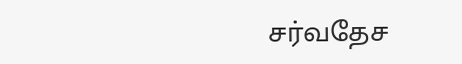சர்வதேச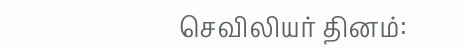செவிலியர் தினம்: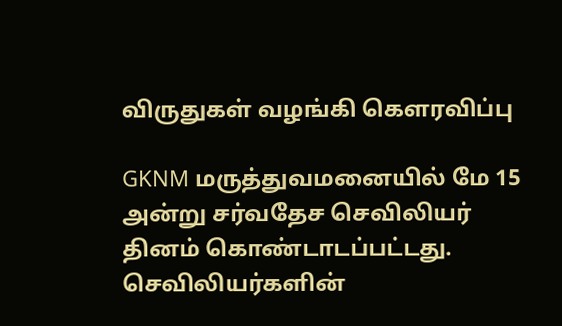விருதுகள் வழங்கி கௌரவிப்பு

GKNM மருத்துவமனையில் மே 15 அன்று சர்வதேச செவிலியர் தினம் கொண்டாடப்பட்டது. செவிலியர்களின்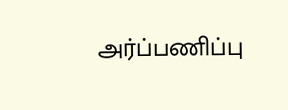அர்ப்பணிப்பு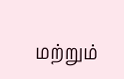மற்றும்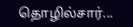தொழில்சார்...